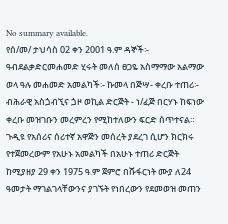No summary available.
የሰ/መ/ ታህሳስ 02 ቀን 2001 ዓ.ም ዳኞች፡- ዓብደልቃድርመሐመድ ሂሩት መለሰ ፀጋዬ አስማማው አልማው ወላ ዓሉ መሐመድ አመልካች፡- ኩመላ በጅሣ- ቀረቡ ተጠሪ፡- ብሕራዊ አስጏብኚና ጏዞ ወኪል ድርጅት - ነ/ፈጅ በርሃኑ ከፍነው ቀረቡ መዝገቡን መረምረን የሚከተለውን ፍርድ ሰጥተናል።
ጉዲዩ የአሰሪና ሰሪተኛ አዋጅን መሰረት ያደረገ ሲሆን ክርክሩ የተጀመረውም የአሁኑ አመልካች በአሁኑ ተጠሪ ድርጅት ከሚያዘያ 29 ቀን 1975 ዓ.ም ጀምሮ በሹፋርነት ሙያ ለ24 ዓመታት ማገልገላቸውንና ያገኙት የነበረውን የደመወዝ መጠን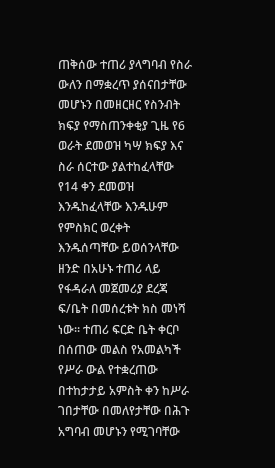ጠቅሰው ተጠሪ ያላግባብ የስራ ውለን በማቋረጥ ያሰናበታቸው መሆኑን በመዘርዘር የስንብት ክፍያ የማስጠንቀቂያ ጊዜ የ6 ወራት ደመወዝ ካሣ ክፍያ እና ስራ ሰርተው ያልተከፈላቸው የ14 ቀን ደመወዝ እንዱከፈላቸው እንዱሁም የምስክር ወረቀት እንዱሰጣቸው ይወሰንላቸው ዘንድ በአሁኑ ተጠሪ ላይ የፋዳራለ መጀመሪያ ደረጃ ፍ/ቤት በመሰረቱት ክስ መነሻ ነው። ተጠሪ ፍርድ ቤት ቀርቦ በሰጠው መልስ የአመልካች የሥራ ውል የተቋረጠው በተከታታይ አምስት ቀን ከሥራ ገበታቸው በመለየታቸው በሕጉ አግባብ መሆኑን የሚገባቸው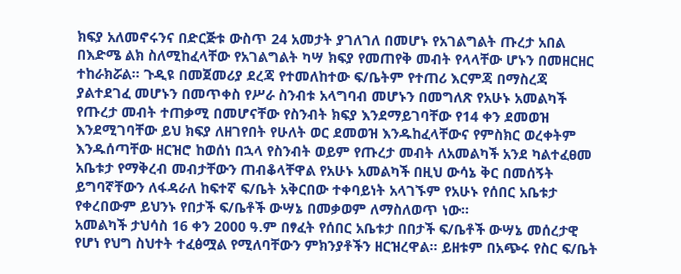ክፍያ አለመኖሩንና በድርጅቱ ውስጥ 24 አመታት ያገለገለ በመሆኑ የአገልግልት ጡረታ አበል በእድሜ ልክ ስለሚከፈላቸው የአገልግልት ካሣ ክፍያ የመጠየቅ መብት የላላቸው ሆኑን በመዘርዘር ተከራክሯል። ጉዲዩ በመጀመሪያ ደረጃ የተመለከተው ፍ/ቤትም የተጠሪ እርምጃ በማስረጃ ያልተደገፈ መሆኑን በመጥቀስ የሥራ ስንብቱ አላግባብ መሆኑን በመግለጽ የአሁኑ አመልካች የጡረታ መብት ተጠቃሚ በመሆናቸው የስንብት ክፍያ እንደማይገባቸው የ14 ቀን ደመወዝ እንደሚገባቸው ይህ ክፍያ ለዘገየበት የሁለት ወር ደመወዝ እንዱከፈላቸውና የምስክር ወረቀትም እንዱሰጣቸው ዘርዝሮ ከወሰነ በኋላ የስንብት ወይም የጡረታ መብት ለአመልካች አንደ ካልተፈፀመ አቤቱታ የማቅረብ መብታቸውን ጠብቆላቸዋል የአሁኑ አመልካች በዚህ ውሳኔ ቅር በመሰኝት ይግባኛቸውን ለፋዳራለ ከፍተኛ ፍ/ቤት አቅርበው ተቀባይነት አላገኙም የአሁኑ የሰበር አቤቱታ የቀረበውም ይህንኑ የበታች ፍ/ቤቶች ውሣኔ በመቃወም ለማስለወጥ ነው።
አመልካች ታህሳስ 16 ቀን 2000 ዓ.ም በፃፈት የሰበር አቤቱታ በበታች ፍ/ቤቶች ውሣኔ መሰረታዊ የሆነ የህግ ስህተት ተፈፅሟል የሚለባቸውን ምክንያቶችን ዘርዝረዋል። ይዘቱም በአጭሩ የስር ፍ/ቤት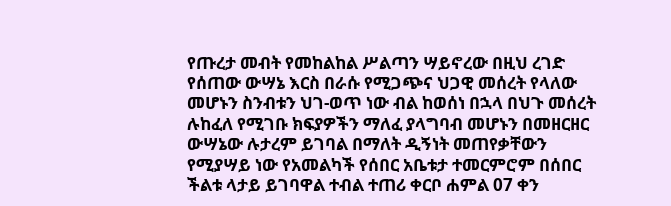የጡረታ መብት የመከልከል ሥልጣን ሣይኖረው በዚህ ረገድ የሰጠው ውሣኔ እርስ በራሱ የሚጋጭና ህጋዊ መሰረት የላለው መሆኑን ስንብቱን ህገ-ወጥ ነው ብል ከወሰነ በኋላ በህጉ መሰረት ሉከፈለ የሚገቡ ክፍያዎችን ማለፈ ያላግባብ መሆኑን በመዘርዘር ውሣኔው ሉታረም ይገባል በማለት ዲኝነት መጠየቃቸውን የሚያሣይ ነው የአመልካች የሰበር አቤቱታ ተመርምሮም በሰበር ችልቱ ላታይ ይገባዋል ተብል ተጠሪ ቀርቦ ሐምል 07 ቀን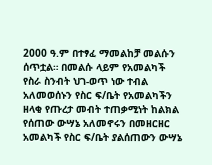2000 ዓ.ም በተፃፈ ማመልከቻ መልሱን ሰጥቷል። በመልሱ ላይም የአመልካች የስራ ስንብት ህገ-ወጥ ነው ተብል አለመወሰኑን የስር ፍ/ቤት የአመልካችን ዘላቂ የጡረታ መብት ተጠቃሚነት ከልክል የሰጠው ውሣኔ አለመኖሩን በመዘርዘር አመልካች የስር ፍ/ቤት ያልሰጠውን ውሣኔ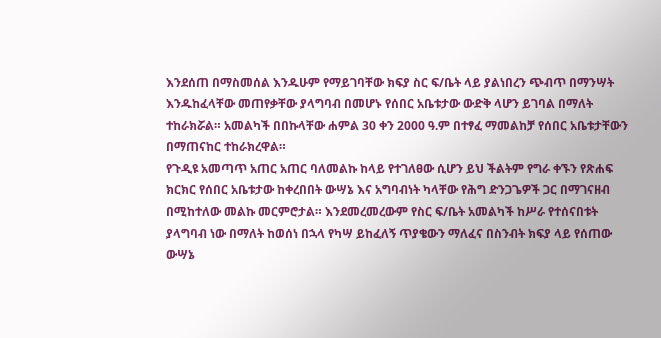እንደሰጠ በማስመሰል እንዱሁም የማይገባቸው ክፍያ ስር ፍ/ቤት ላይ ያልነበረን ጭብጥ በማንሣት እንዱከፈላቸው መጠየቃቸው ያላግባብ በመሆኑ የሰበር አቤቱታው ውድቅ ላሆን ይገባል በማለት ተከራክሯል። አመልካች በበኩላቸው ሐምል 30 ቀን 2000 ዓ.ም በተፃፈ ማመልከቻ የሰበር አቤቱታቸውን በማጠናከር ተከራክረዋል።
የጉዲዩ አመጣጥ አጠር አጠር ባለመልኩ ከላይ የተገለፀው ሲሆን ይህ ችልትም የግራ ቀኙን የጽሐፍ ክርክር የሰበር አቤቱታው ከቀረበበት ውሣኔ እና አግባብነት ካላቸው የሕግ ድንጋጌዎች ጋር በማገናዘብ በሚከተለው መልኩ መርምሮታል። እንደመረመረውም የስር ፍ/ቤት አመልካች ከሥራ የተሰናበቱት ያላግባብ ነው በማለት ከወሰነ በኋላ የካሣ ይከፈለኝ ጥያቄውን ማለፈና በስንብት ክፍያ ላይ የሰጠው ውሣኔ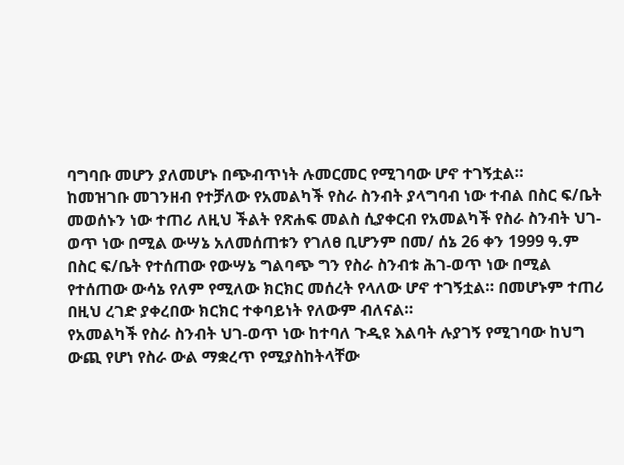ባግባቡ መሆን ያለመሆኑ በጭብጥነት ሉመርመር የሚገባው ሆኖ ተገኝቷል።
ከመዝገቡ መገንዘብ የተቻለው የአመልካች የስራ ስንብት ያላግባብ ነው ተብል በስር ፍ/ቤት መወሰኑን ነው ተጠሪ ለዚህ ችልት የጽሐፍ መልስ ሲያቀርብ የአመልካች የስራ ስንብት ህገ-ወጥ ነው በሚል ውሣኔ አለመሰጠቱን የገለፀ ቢሆንም በመ/ ሰኔ 26 ቀን 1999 ዓ.ም በስር ፍ/ቤት የተሰጠው የውሣኔ ግልባጭ ግን የስራ ስንብቱ ሕገ-ወጥ ነው በሚል የተሰጠው ውሳኔ የለም የሚለው ክርክር መሰረት የላለው ሆኖ ተገኝቷል። በመሆኑም ተጠሪ በዚህ ረገድ ያቀረበው ክርክር ተቀባይነት የለውም ብለናል።
የአመልካች የስራ ስንብት ህገ-ወጥ ነው ከተባለ ጉዲዩ እልባት ሉያገኝ የሚገባው ከህግ ውጪ የሆነ የስራ ውል ማቋረጥ የሚያስከትላቸው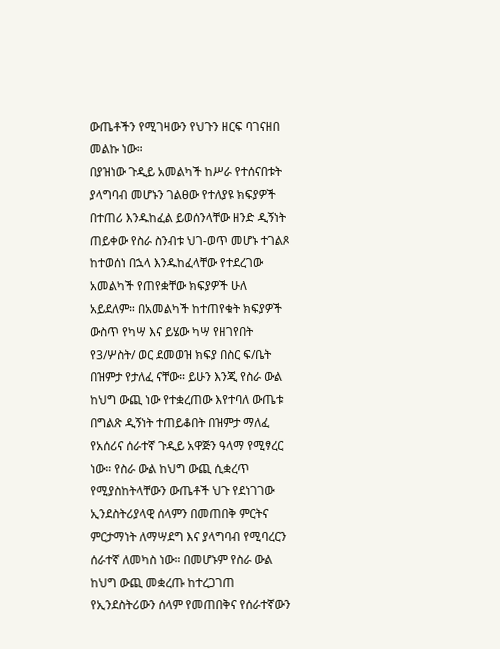ውጤቶችን የሚገዛውን የህጉን ዘርፍ ባገናዘበ መልኩ ነው።
በያዝነው ጉዲይ አመልካች ከሥራ የተሰናበቱት ያላግባብ መሆኑን ገልፀው የተለያዩ ክፍያዎች በተጠሪ እንዱከፈል ይወሰንላቸው ዘንድ ዲኝነት ጠይቀው የስራ ስንብቱ ህገ-ወጥ መሆኑ ተገልጾ ከተወሰነ በኋላ እንዱከፈላቸው የተደረገው አመልካች የጠየቋቸው ክፍያዎች ሁለ አይደለም። በአመልካች ከተጠየቁት ክፍያዎች ውስጥ የካሣ እና ይሄው ካሣ የዘገየበት የ3/ሦስት/ ወር ደመወዝ ክፍያ በስር ፍ/ቤት በዝምታ የታለፈ ናቸው። ይሁን እንጂ የስራ ውል ከህግ ውጪ ነው የተቋረጠው እየተባለ ውጤቱ በግልጽ ዲኝነት ተጠይቆበት በዝምታ ማለፈ የአሰሪና ሰራተኛ ጉዲይ አዋጅን ዓላማ የሚፃረር ነው። የስራ ውል ከህግ ውጪ ሲቋረጥ የሚያስከትላቸውን ውጤቶች ህጉ የደነገገው ኢንደስትሪያላዊ ሰላምን በመጠበቅ ምርትና ምርታማነት ለማሣደግ እና ያላግባብ የሚባረርን ሰራተኛ ለመካስ ነው። በመሆኑም የስራ ውል ከህግ ውጪ መቋረጡ ከተረጋገጠ የኢንደስትሪውን ሰላም የመጠበቅና የሰራተኛውን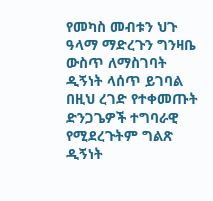የመካስ መብቱን ህጉ ዓላማ ማድረጉን ግንዛቤ ውስጥ ለማስገባት ዲኝነት ላሰጥ ይገባል በዚህ ረገድ የተቀመጡት ድንጋጌዎች ተግባራዊ የሚደረጉትም ግልጽ ዲኝነት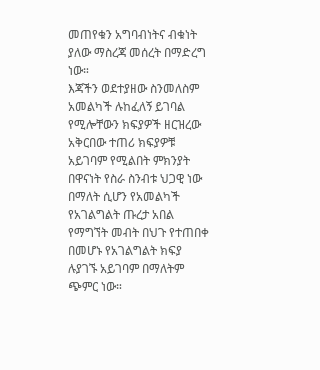መጠየቁን አግባብነትና ብቁነት ያለው ማስረጃ መሰረት በማድረግ ነው።
እጃችን ወደተያዘው ስንመለስም አመልካች ሉከፈለኝ ይገባል የሚሎቸውን ክፍያዎች ዘርዝረው አቅርበው ተጠሪ ክፍያዎቹ አይገባም የሚልበት ምክንያት በዋናነት የስራ ስንብቱ ህጋዊ ነው በማለት ሲሆን የአመልካች የአገልግልት ጡረታ አበል የማግኘት መብት በህጉ የተጠበቀ በመሆኑ የአገልግልት ክፍያ ሉያገኙ አይገባም በማለትም ጭምር ነው።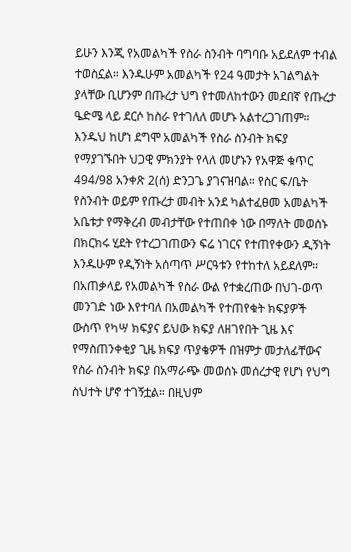ይሁን እንጂ የአመልካች የስራ ስንብት ባግባቡ አይደለም ተብል ተወስኗል። እንዱሁም አመልካች የ24 ዓመታት አገልግልት ያላቸው ቢሆንም በጡረታ ህግ የተመለከተውን መደበኛ የጡረታ ዔድሜ ላይ ደርሶ ከስራ የተገለለ መሆኑ አልተረጋገጠም። እንዱህ ከሆነ ደግሞ አመልካች የስራ ስንብት ክፍያ የማያገኙበት ህጋዊ ምክንያት የላለ መሆኑን የአዋጅ ቁጥር 494/98 አንቀጽ 2(ሰ) ድንጋጌ ያገናዝባል። የስር ፍ/ቤት የስንብት ወይም የጡረታ መብት አንደ ካልተፈፀመ አመልካች አቤቱታ የማቅረብ መብታቸው የተጠበቀ ነው በማለት መወሰኑ በክርክሩ ሂደት የተረጋገጠውን ፍሬ ነገርና የተጠየቀውን ዲኝነት እንዱሁም የዲኝነት አሰጣጥ ሥርዓቱን የተከተለ አይደለም።
በአጠቃላይ የአመልካች የስራ ውል የተቋረጠው በህገ-ወጥ መንገድ ነው እየተባለ በአመልካች የተጠየቁት ክፍያዎች ውስጥ የካሣ ክፍያና ይህው ክፍያ ለዘገየበት ጊዜ እና የማስጠንቀቂያ ጊዜ ክፍያ ጥያቄዎች በዝምታ መታለፊቸውና የስራ ስንብት ክፍያ በአማራጭ መወሰኑ መሰረታዊ የሆነ የህግ ስህተት ሆኖ ተገኝቷል። በዚህም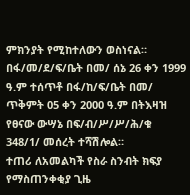ምክንያት የሚከተለውን ወስነናል።
በፋ/መ/ደ/ፍ/ቤት በመ/ ሰኔ 26 ቀን 1999 ዓ.ም ተሰጥቶ በፋ/ከ/ፍ/ቤት በመ/ ጥቅምት 05 ቀን 2000 ዓ.ም በትእዛዝ የፀናው ውሣኔ በፍ/ብ/ሥ/ሥ/ሕ/ቁ 348/1/ መሰረት ተሻሽሎል።
ተጠሪ ለአመልካች የስራ ስንብት ክፍያ የማስጠንቀቂያ ጊዜ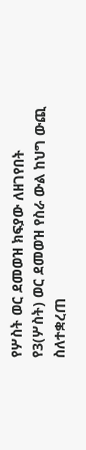የሦስት ወር ደመወዝ ክፍያው ለዘገየበት የ3(ሦስት) ወር ደመወዝ የስራ ውል ከህግ ውጪ ስለተቋረጠ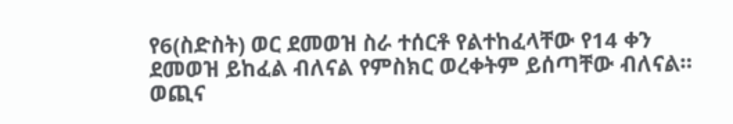የ6(ስድስት) ወር ደመወዝ ስራ ተሰርቶ የልተከፈላቸው የ14 ቀን ደመወዝ ይከፈል ብለናል የምስክር ወረቀትም ይሰጣቸው ብለናል።
ወጪና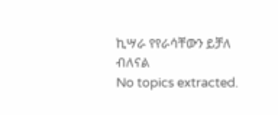ኪሣራ የየራሳቸውን ይቻለ ብለናል
No topics extracted.